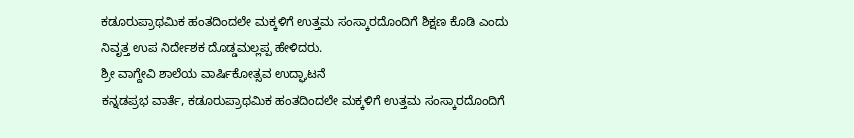ಕಡೂರುಪ್ರಾಥಮಿಕ ಹಂತದಿಂದಲೇ ಮಕ್ಕಳಿಗೆ ಉತ್ತಮ ಸಂಸ್ಕಾರದೊಂದಿಗೆ ಶಿಕ್ಷಣ ಕೊಡಿ ಎಂದು ನಿವೃತ್ತ ಉಪ ನಿರ್ದೇಶಕ ದೊಡ್ಡಮಲ್ಲಪ್ಪ ಹೇಳಿದರು.
ಶ್ರೀ ವಾಗ್ದೇವಿ ಶಾಲೆಯ ವಾರ್ಷಿಕೋತ್ಸವ ಉದ್ಘಾಟನೆ
ಕನ್ನಡಪ್ರಭ ವಾರ್ತೆ, ಕಡೂರುಪ್ರಾಥಮಿಕ ಹಂತದಿಂದಲೇ ಮಕ್ಕಳಿಗೆ ಉತ್ತಮ ಸಂಸ್ಕಾರದೊಂದಿಗೆ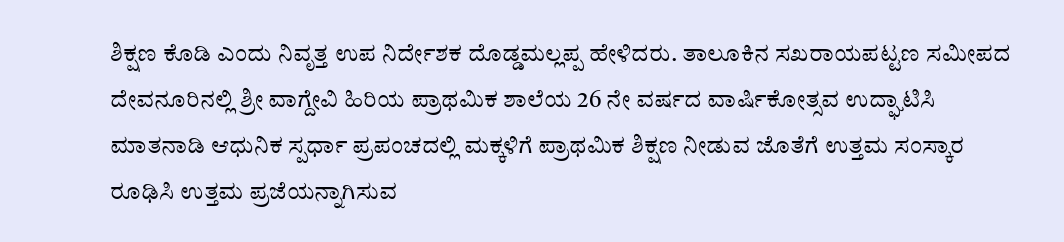ಶಿಕ್ಷಣ ಕೊಡಿ ಎಂದು ನಿವೃತ್ತ ಉಪ ನಿರ್ದೇಶಕ ದೊಡ್ಡಮಲ್ಲಪ್ಪ ಹೇಳಿದರು. ತಾಲೂಕಿನ ಸಖರಾಯಪಟ್ಟಣ ಸಮೀಪದ ದೇವನೂರಿನಲ್ಲಿ ಶ್ರೀ ವಾಗ್ದೇವಿ ಹಿರಿಯ ಪ್ರಾಥಮಿಕ ಶಾಲೆಯ 26 ನೇ ವರ್ಷದ ವಾರ್ಷಿಕೋತ್ಸವ ಉದ್ಘಾಟಿಸಿ ಮಾತನಾಡಿ ಆಧುನಿಕ ಸ್ಪರ್ಧಾ ಪ್ರಪಂಚದಲ್ಲಿ ಮಕ್ಕಳಿಗೆ ಪ್ರಾಥಮಿಕ ಶಿಕ್ಷಣ ನೀಡುವ ಜೊತೆಗೆ ಉತ್ತಮ ಸಂಸ್ಕಾರ ರೂಢಿಸಿ ಉತ್ತಮ ಪ್ರಜೆಯನ್ನಾಗಿಸುವ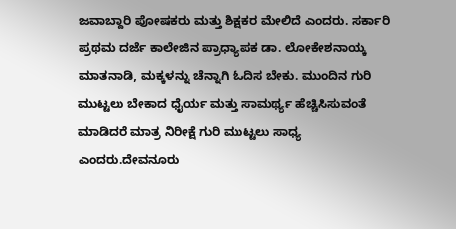ಜವಾಬ್ದಾರಿ ಪೋಷಕರು ಮತ್ತು ಶಿಕ್ಷಕರ ಮೇಲಿದೆ ಎಂದರು. ಸರ್ಕಾರಿ ಪ್ರಥಮ ದರ್ಜೆ ಕಾಲೇಜಿನ ಪ್ರಾಧ್ಯಾಪಕ ಡಾ. ಲೋಕೇಶನಾಯ್ಕ ಮಾತನಾಡಿ, ಮಕ್ಕಳನ್ನು ಚೆನ್ನಾಗಿ ಓದಿಸ ಬೇಕು. ಮುಂದಿನ ಗುರಿ ಮುಟ್ಟಲು ಬೇಕಾದ ಧೈರ್ಯ ಮತ್ತು ಸಾಮರ್ಥ್ಯ ಹೆಚ್ಚಿಸಿಸುವಂತೆ ಮಾಡಿದರೆ ಮಾತ್ರ ನಿರೀಕ್ಷೆ ಗುರಿ ಮುಟ್ಟಲು ಸಾಧ್ಯ ಎಂದರು.ದೇವನೂರು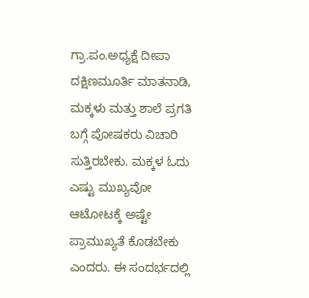ಗ್ರಾ.ಪಂ.ಅಧ್ಯಕ್ಷೆ ದೀಪಾ ದಕ್ಷಿಣಮೂರ್ತಿ ಮಾತನಾಡಿ, ಮಕ್ಕಳು ಮತ್ತು ಶಾಲೆ ಪ್ರಗತಿ ಬಗ್ಗೆ ಪೋಷಕರು ವಿಚಾರಿ ಸುತ್ತಿರಬೇಕು. ಮಕ್ಕಳ ಓದು ಎಷ್ಟು ಮುಖ್ಯವೋ ಆಟೋಟಕ್ಕೆ ಅಷ್ಟೇ ಪ್ರಾಮುಖ್ಯತೆ ಕೊಡಬೇಕು ಎಂದರು. ಈ ಸಂದರ್ಭದಲ್ಲಿ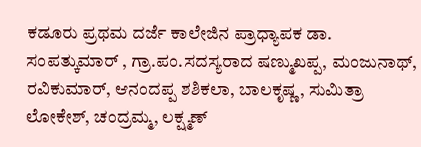ಕಡೂರು ಪ್ರಥಮ ದರ್ಜೆ ಕಾಲೇಜಿನ ಪ್ರಾಧ್ಯಾಪಕ ಡಾ. ಸಂಪತ್ಕುಮಾರ್ , ಗ್ರಾ.ಪಂ.ಸದಸ್ಯರಾದ ಷಣ್ಮುಖಪ್ಪ, ಮಂಜುನಾಥ್, ರವಿಕುಮಾರ್, ಆನಂದಪ್ಪ ಶಶಿಕಲಾ, ಬಾಲಕೃಷ್ಣ, ಸುಮಿತ್ರಾ ಲೋಕೇಶ್, ಚಂದ್ರಮ್ಮ, ಲಕ್ಷ್ಮಣ್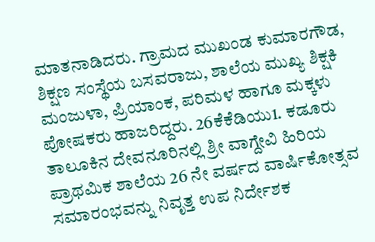ಮಾತನಾಡಿದರು. ಗ್ರಾಮದ ಮುಖಂಡ ಕುಮಾರಗೌಡ, ಶಿಕ್ಷಣ ಸಂಸ್ಥೆಯ ಬಸವರಾಜು, ಶಾಲೆಯ ಮುಖ್ಯ ಶಿಕ್ಷಕಿ ಮಂಜುಳಾ, ಪ್ರಿಯಾಂಕ, ಪರಿಮಳ ಹಾಗೂ ಮಕ್ಕಳು ಪೋಷಕರು ಹಾಜರಿದ್ದರು. 26ಕೆಕೆಡಿಯು1. ಕಡೂರು ತಾಲೂಕಿನ ದೇವನೂರಿನಲ್ಲಿ ಶ್ರೀ ವಾಗ್ದೇವಿ ಹಿರಿಯ ಪ್ರಾಥಮಿಕ ಶಾಲೆಯ 26 ನೇ ವರ್ಷದ ವಾರ್ಷಿಕೋತ್ಸವ ಸಮಾರಂಭವನ್ನು ನಿವೃತ್ತ ಉಪ ನಿರ್ದೇಶಕ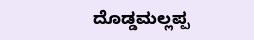ದೊಡ್ಡಮಲ್ಲಪ್ಪ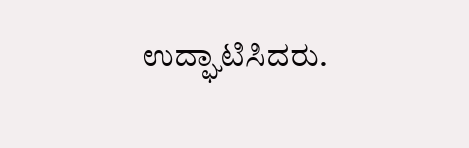ಉದ್ಘಾಟಿಸಿದರು.